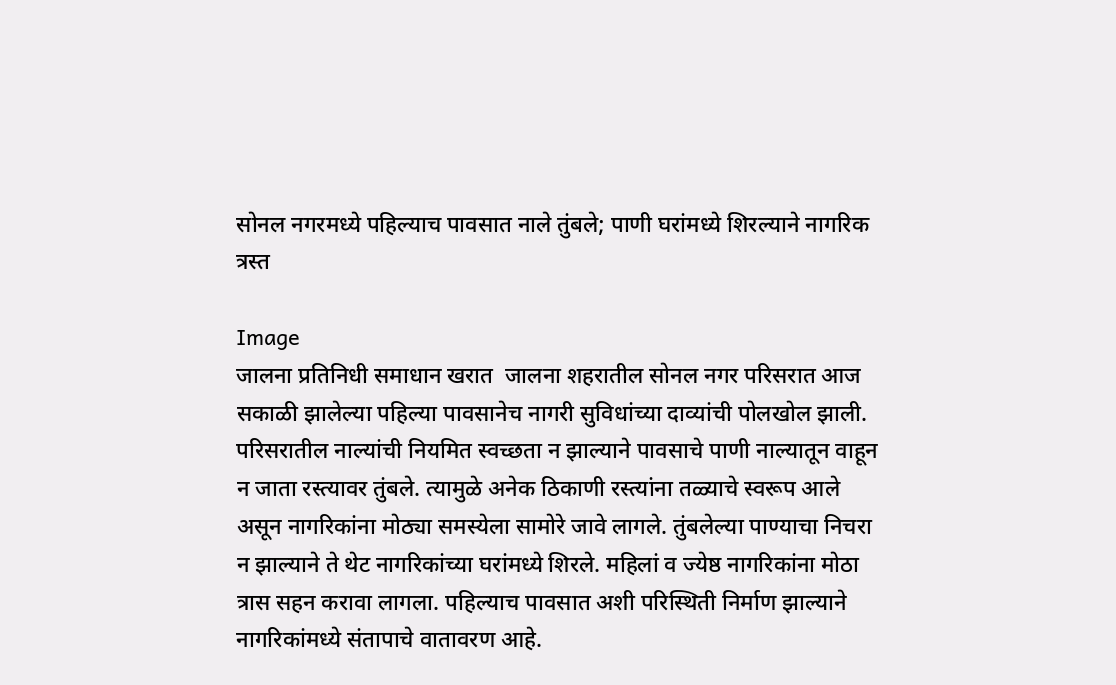सोनल नगरमध्ये पहिल्याच पावसात नाले तुंबले; पाणी घरांमध्ये शिरल्याने नागरिक त्रस्त

Image
जालना प्रतिनिधी समाधान खरात  जालना शहरातील सोनल नगर परिसरात आज सकाळी झालेल्या पहिल्या पावसानेच नागरी सुविधांच्या दाव्यांची पोलखोल झाली. परिसरातील नाल्यांची नियमित स्वच्छता न झाल्याने पावसाचे पाणी नाल्यातून वाहून न जाता रस्त्यावर तुंबले. त्यामुळे अनेक ठिकाणी रस्त्यांना तळ्याचे स्वरूप आले असून नागरिकांना मोठ्या समस्येला सामोरे जावे लागले. तुंबलेल्या पाण्याचा निचरा न झाल्याने ते थेट नागरिकांच्या घरांमध्ये शिरले. महिलां व ज्येष्ठ नागरिकांना मोठा त्रास सहन करावा लागला. पहिल्याच पावसात अशी परिस्थिती निर्माण झाल्याने नागरिकांमध्ये संतापाचे वातावरण आहे.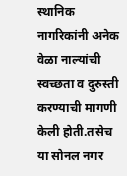स्थानिक नागरिकांनी अनेक वेळा नाल्यांची स्वच्छता व दुरुस्ती करण्याची मागणी केली होती.तसेच या सोनल नगर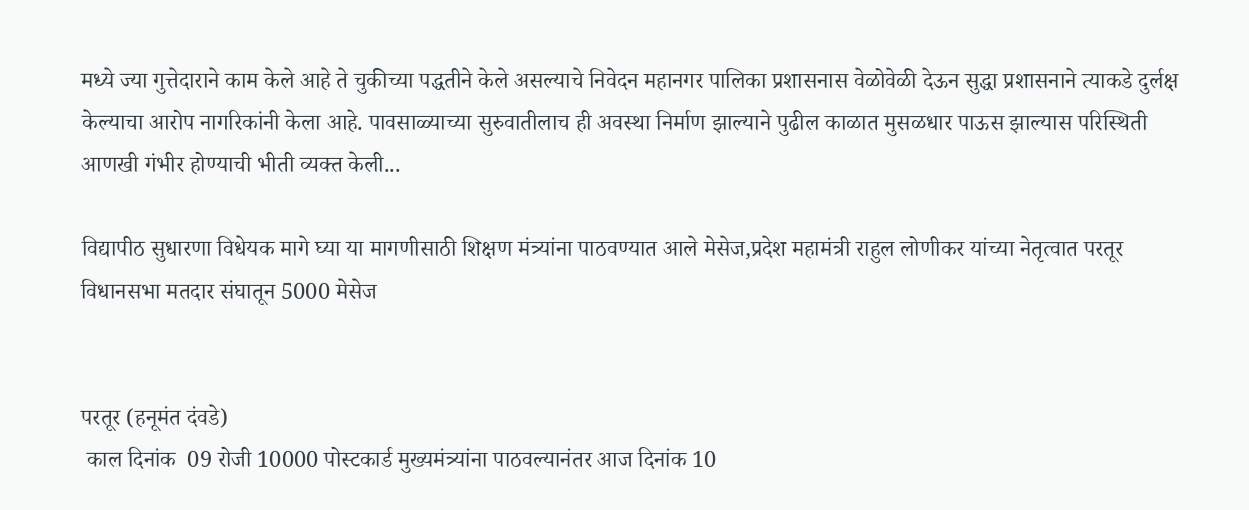मध्ये ज्या गुत्तेदाराने काम केले आहे ते चुकीच्या पद्धतीने केले असल्याचे निवेदन महानगर पालिका प्रशासनास वेळोवेळी देऊन सुद्धा प्रशासनाने त्याकडे दुर्लक्ष केल्याचा आरोप नागरिकांनी केला आहे. पावसाळ्याच्या सुरुवातीलाच ही अवस्था निर्माण झाल्याने पुढील काळात मुसळधार पाऊस झाल्यास परिस्थिती आणखी गंभीर होण्याची भीती व्यक्त केली...

विद्यापीठ सुधारणा विधेयक मागे घ्या या मागणीसाठी शिक्षण मंत्र्यांना पाठवण्यात आले मेसेज,प्रदेश महामंत्री राहुल लोणीकर यांच्या नेतृत्वात परतूर विधानसभा मतदार संघातून 5000 मेसेज


परतूर (हनूमंत दंवडे)
 काल दिनांक  09 रोजी 10000 पोस्टकार्ड मुख्यमंत्र्यांना पाठवल्यानंतर आज दिनांक 10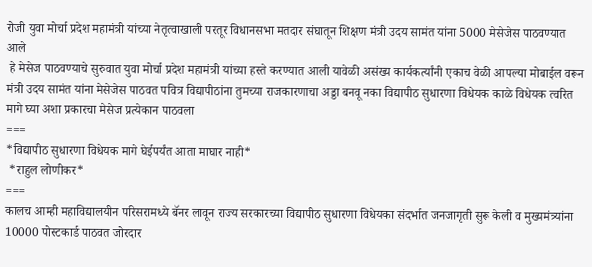रोजी युवा मोर्चा प्रदेश महामंत्री यांच्या नेतृत्वाखाली परतूर विधानसभा मतदार संघातून शिक्षण मंत्री उदय सामंत यांना 5000 मेसेजेस पाठवण्यात आले
 हे मेसेज पाठवण्याचे सुरुवात युवा मोर्चा प्रदेश महामंत्री यांच्या हस्ते करण्यात आली यावेळी असंख्य कार्यकर्त्यांनी एकाच वेळी आपल्या मोबाईल वरून मंत्री उदय सामंत यांना मेसेजेस पाठवत पवित्र विद्यापीठांना तुमच्या राजकारणाचा अड्डा बनवू नका विद्यापीठ सुधारणा विधेयक काळे विधेयक त्वरित मागे घ्या अशा प्रकारचा मेसेज प्रत्येकान पाठवला
===
*विद्यापीठ सुधारणा विधेयक मागे घेईपर्यंत आता माघार नाही*
 *राहुल लोणीकर*
===
कालच आम्ही महाविद्यालयीन परिसरामध्ये बॅनर लावून राज्य सरकारच्या विद्यापीठ सुधारणा विधेयका संदर्भात जनजागृती सुरू केली व मुख्यमंत्र्यांना 10000 पोस्टकार्ड पाठवत जोरदार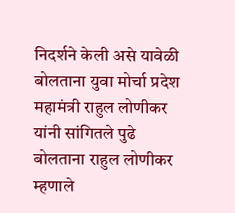निदर्शने केली असे यावेळी बोलताना युवा मोर्चा प्रदेश महामंत्री राहुल लोणीकर यांनी सांगितले पुढे बोलताना राहुल लोणीकर म्हणाले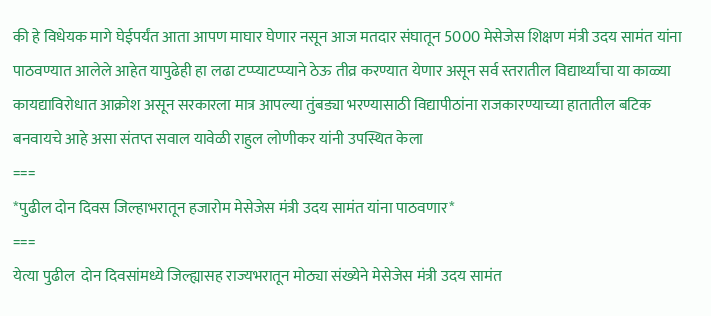की हे विधेयक मागे घेईपर्यंत आता आपण माघार घेणार नसून आज मतदार संघातून 5000 मेसेजेस शिक्षण मंत्री उदय सामंत यांना पाठवण्यात आलेले आहेत यापुढेही हा लढा टप्प्याटप्प्याने ठेऊ तीव्र करण्यात येणार असून सर्व स्तरातील विद्यार्थ्यांचा या काळ्या कायद्याविरोधात आक्रोश असून सरकारला मात्र आपल्या तुंबड्या भरण्यासाठी विद्यापीठांना राजकारण्याच्या हातातील बटिक बनवायचे आहे असा संतप्त सवाल यावेळी राहुल लोणीकर यांनी उपस्थित केला
===
*पुढील दोन दिवस जिल्हाभरातून हजारोम मेसेजेस मंत्री उदय सामंत यांना पाठवणार*
===
येत्या पुढील  दोन दिवसांमध्ये जिल्ह्यासह राज्यभरातून मोठ्या संख्येने मेसेजेस मंत्री उदय सामंत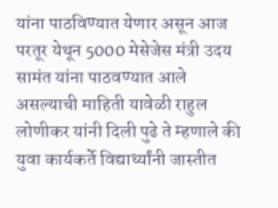यांना पाठविण्यात येणार असून आज परतूर येथून 5000 मेसेजेस मंत्री उदय सामंत यांना पाठवण्यात आले असल्याची माहिती यावेळी राहुल लोणीकर यांनी दिली पुढे ते म्हणाले की युवा कार्यकर्ते विद्यार्थ्यांनी जास्तीत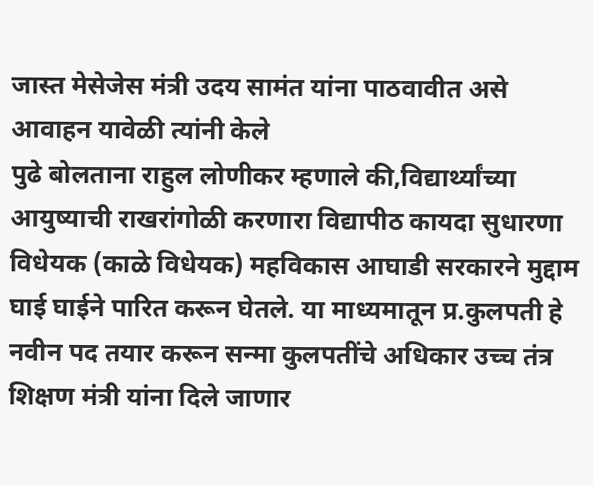जास्त मेसेजेस मंत्री उदय सामंत यांना पाठवावीत असे आवाहन यावेळी त्यांनी केले
पुढे बोलताना राहुल लोणीकर म्हणाले की,विद्यार्थ्यांच्या आयुष्याची राखरांगोळी करणारा विद्यापीठ कायदा सुधारणा विधेयक (काळे विधेयक) महविकास आघाडी सरकारने मुद्दाम घाई घाईने पारित करून घेतले. या माध्यमातून प्र.कुलपती हे नवीन पद तयार करून सन्मा कुलपतींचे अधिकार उच्च तंत्र शिक्षण मंत्री यांना दिले जाणार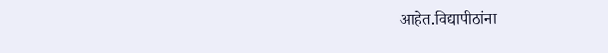आहेत.विद्यापीठांना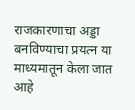राजकारणाचा अड्डा बनविण्याचा प्रयत्न या माध्यमातून केला जात आहे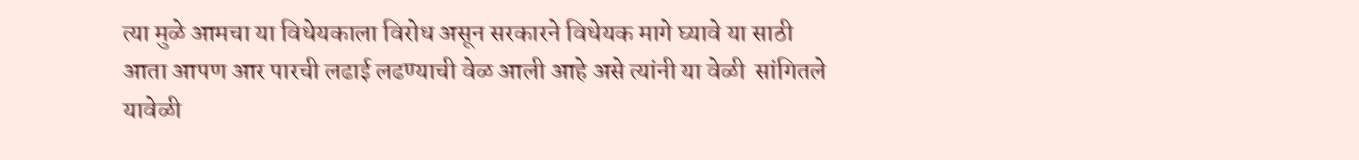त्या मुळे आमचा या विधेयकाला विरोध असून सरकारने विधेयक मागे घ्यावे या साठी आता आपण आर पारची लढाई लढण्याची वेळ आली आहे असे त्यांनी या वेळी  सांगितले
यावेळी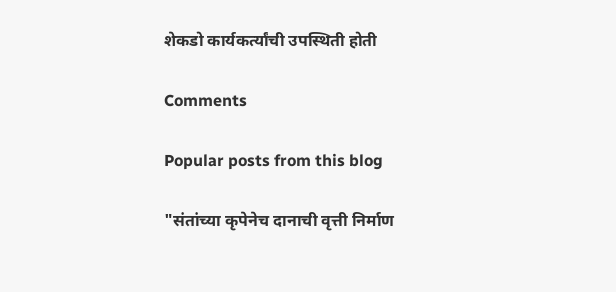शेकडो कार्यकर्त्यांची उपस्थिती होती

Comments

Popular posts from this blog

"संतांच्या कृपेनेच दानाची वृत्ती निर्माण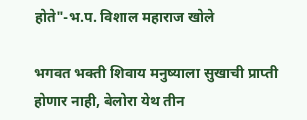होते"-भ.प. विशाल महाराज खोले

भगवत भक्ती शिवाय मनुष्याला सुखाची प्राप्ती होणार नाही, बेलोरा येथ तीन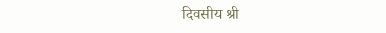दिवसीय श्री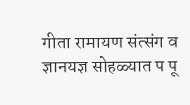गीता रामायण संत्संग व ज्ञानयज्ञ सोहळ्यात प पू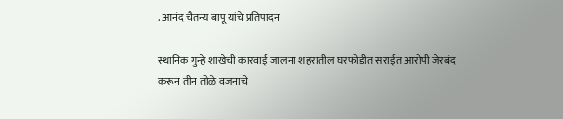. आनंद चैतन्य बापू यांचे प्रतिपादन

स्थानिक गुन्हे शाखेची कारवाई जालना शहरातील घरफोडीत सराईत आरोपी जेरबंद करून तीन तोळे वजनाचे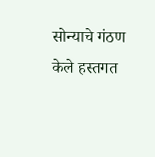सोन्याचे गंठण केले हस्तगत